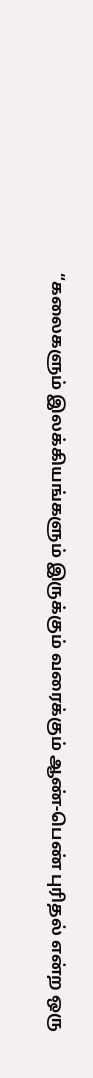“கலைகளும் இலக்கியங்களும் இருக்கும் வரைக்கும் ஆண்-பெண் புரிதல் என்ற ஒரு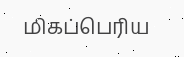மிகப்பெரிய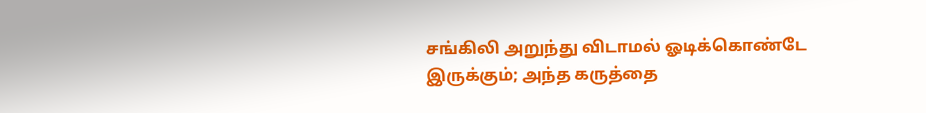சங்கிலி அறுந்து விடாமல் ஓடிக்கொண்டே இருக்கும்; அந்த கருத்தை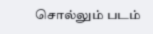சொல்லும் படம்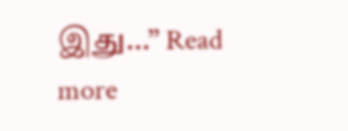இது…” Read more